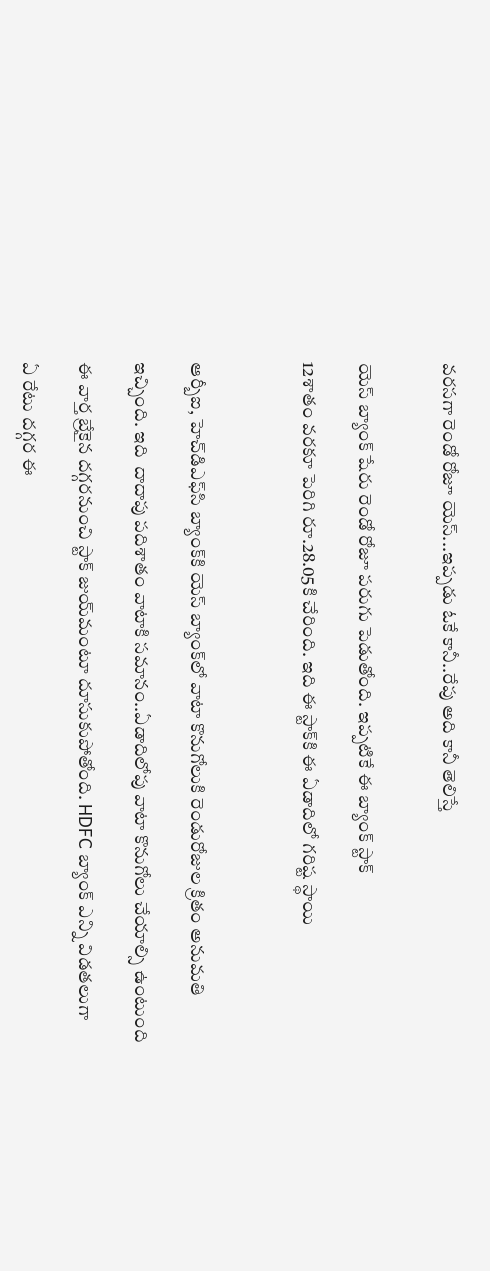వరసగా రెండో రోజూ యెస్...ఇప్పడు ఓకే కానీ..రేపు అది కానీ తెలిస్తే


యెస్ బ్యాంక్ షేరు రెండో రోజూ పరుగు పెడుతోంది. ఇప్పటికే ఈ బ్యాంక్ స్టాక్

12శాతం వరకూ పెరిగి రూ.28.05కి చేరింది. ఇది ఈ స్టాక్‌కి ఈ ఏడాదిలో గరిష్ట స్థాయి



ఆర్బీఐ, హెచ్‌డిఎఫ్‌సి బ్యాంక్‌కి యెస్ బ్యాంక్‌లో వాటా కొనుగోలుకి రెండురోజుల క్రితం అనుమతి

ఇచ్చింది. ఇది  దాదాపు పదిశాతం వాటాకి సమానం..ఏడాదిలోపు వాటా కొనుగోలు చేయాల్సి ఉంటుంది

ఈ వార్త బ్రేకైన దగ్గరనుంచి స్టాక్ జుయ్‌మంటూ దూసుకుపోతోంది. HDFC బ్యాంక్ ఎన్ని విడతలుగా

ఏ రేటు దగ్గర ఈ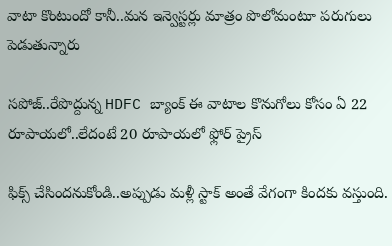వాటా కొంటుందో కానీ..మన ఇన్వెస్టర్లు మాత్రం పొలోమంటూ పరుగులు పెడుతున్నారు

సపోజ్..రేపొద్దున్న HDFC బ్యాంక్ ఈ వాటాల కొనుగోలు కోసం ఏ 22 రూపాయలో..లేదంటే 20 రూపాయలో ఫ్లోర్ ప్రైస్

ఫిక్స్ చేసిందనుకోండి..అప్పుడు మళ్లీ స్టాక్ అంతే వేగంగా కిందకు వస్తుంది.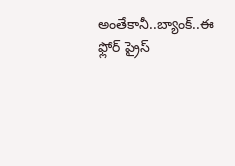అంతేకానీ..బ్యాంక్..ఈ ఫ్లోర్ ప్రైస్‌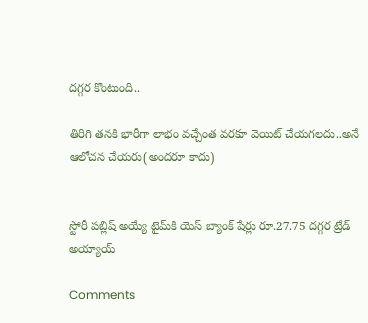దగ్గర కొంటుంది..

తిరిగి తనకి భారీగా లాభం వచ్చేంత వరకూ వెయిట్ చేయగలదు..అనే ఆలోచన చేయరు(అందరూ కాదు)


స్టోరీ పబ్లిష్ అయ్యే టైమ్‌కి యెస్ బ్యాంక్ షేర్లు రూ.27.75 దగ్గర ట్రేడ్ అయ్యాయ్

Comments